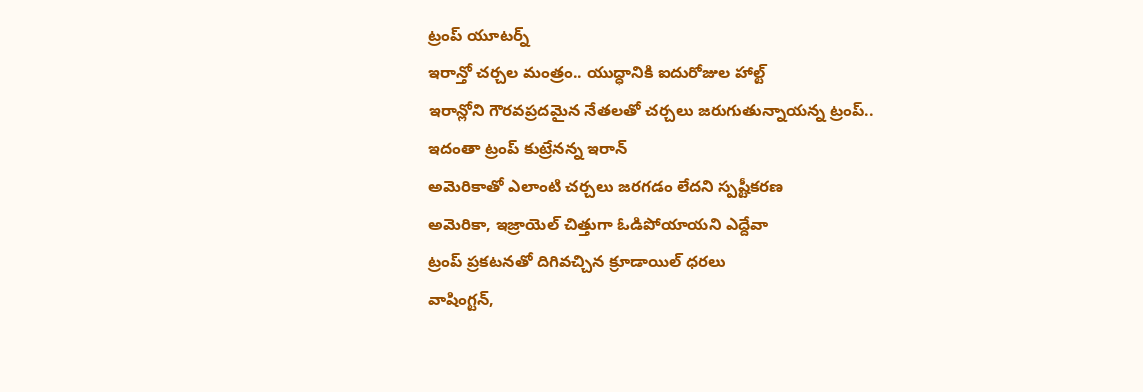ట్రంప్ యూటర్న్
ఇరాన్తో చర్చల మంత్రం.. యుద్ధానికి ఐదురోజుల హాల్ట్
ఇరాన్లోని గౌరవప్రదమైన నేతలతో చర్చలు జరుగుతున్నాయన్న ట్రంప్..
ఇదంతా ట్రంప్ కుట్రేనన్న ఇరాన్
అమెరికాతో ఎలాంటి చర్చలు జరగడం లేదని స్పష్టీకరణ
అమెరికా, ఇజ్రాయెల్ చిత్తుగా ఓడిపోయాయని ఎద్దేవా
ట్రంప్ ప్రకటనతో దిగివచ్చిన క్రూడాయిల్ ధరలు
వాషింగ్టన్,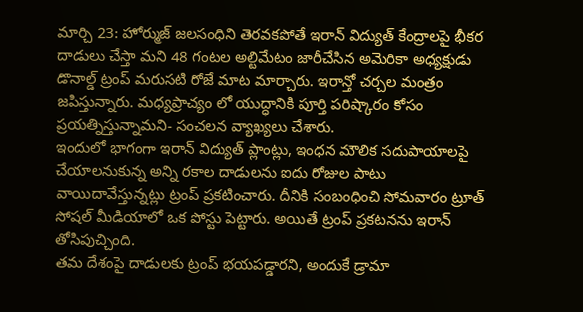మార్చి 23: హోర్ముజ్ జలసంధిని తెరవకపోతే ఇరాన్ విద్యుత్ కేంద్రాలపై భీకర దాడులు చేస్తా మని 48 గంటల అల్టిమేటం జారీచేసిన అమెరికా అధ్యక్షుడు డొనాల్డ్ ట్రంప్ మరుసటి రోజే మాట మార్చారు. ఇరాన్తో చర్చల మంత్రం జపిస్తున్నారు. మధ్యప్రాచ్యం లో యుద్ధానికి పూర్తి పరిష్కారం కోసం ప్రయత్నిస్తున్నామని- సంచలన వ్యాఖ్యలు చేశారు.
ఇందులో భాగంగా ఇరాన్ విద్యుత్ ప్లాంట్లు, ఇంధన మౌలిక సదుపాయాలపై చేయాలనుకున్న అన్ని రకాల దాడులను ఐదు రోజుల పాటు వాయిదావేస్తున్నట్లు ట్రంప్ ప్రకటించారు. దీనికి సంబంధించి సోమవారం ట్రూత్ సోషల్ మీడియాలో ఒక పోస్టు పెట్టారు. అయితే ట్రంప్ ప్రకటనను ఇరాన్ తోసిపుచ్చింది.
తమ దేశంపై దాడులకు ట్రంప్ భయపడ్డారని, అందుకే డ్రామా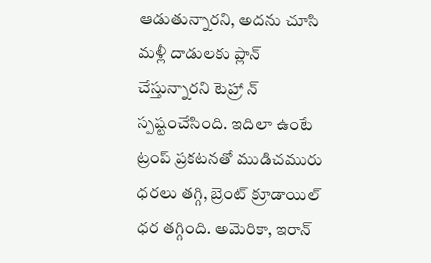ఆడుతున్నారని, అదను చూసి మళ్లీ దాడులకు ప్లాన్ చేస్తున్నారని టెహ్రా న్ స్పష్టంచేసింది. ఇదిలా ఉంటే ట్రంప్ ప్రకటనతో ముడిచమురు ధరలు తగ్గి, బ్రెంట్ క్రూడాయిల్ ధర తగ్గింది. అమెరికా, ఇరాన్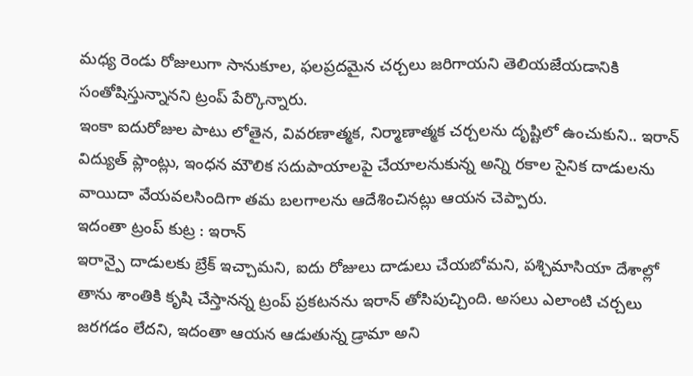మధ్య రెండు రోజులుగా సానుకూల, ఫలప్రదమైన చర్చలు జరిగాయని తెలియజేయడానికి సంతోషిస్తున్నానని ట్రంప్ పేర్కొన్నారు.
ఇంకా ఐదురోజుల పాటు లోతైన, వివరణాత్మక, నిర్మాణాత్మక చర్చలను దృష్టిలో ఉంచుకుని.. ఇరాన్ విద్యుత్ ప్లాంట్లు, ఇంధన మౌలిక సదుపాయాలపై చేయాలనుకున్న అన్ని రకాల సైనిక దాడులను వాయిదా వేయవలసిందిగా తమ బలగాలను ఆదేశించినట్లు ఆయన చెప్పారు.
ఇదంతా ట్రంప్ కుట్ర : ఇరాన్
ఇరాన్పై దాడులకు బ్రేక్ ఇచ్చామని, ఐదు రోజులు దాడులు చేయబోమని, పశ్చిమాసియా దేశాల్లో తాను శాంతికి కృషి చేస్తానన్న ట్రంప్ ప్రకటనను ఇరాన్ తోసిపుచ్చింది. అసలు ఎలాంటి చర్చలు జరగడం లేదని, ఇదంతా ఆయన ఆడుతున్న డ్రామా అని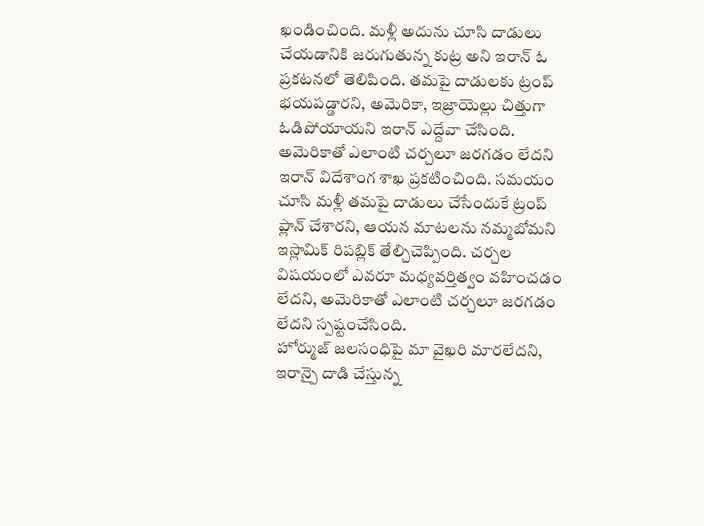ఖండించింది. మళ్లీ అదును చూసి దాడులు చేయడానికి జరుగుతున్న కుట్ర అని ఇరాన్ ఓ ప్రకటనలో తెలిపింది. తమపై దాడులకు ట్రంప్ భయపడ్డారని, అమెరికా, ఇజ్రాయెల్లు చిత్తుగా ఓడిపోయాయని ఇరాన్ ఎద్దేవా చేసింది.
అమెరికాతో ఎలాంటి చర్చలూ జరగడం లేదని ఇరాన్ విదేశాంగ శాఖ ప్రకటించింది. సమయం చూసి మళ్లీ తమపై దాడులు చేసేందుకే ట్రంప్ ప్లాన్ చేశారని, ఆయన మాటలను నమ్మబోమని ఇస్లామిక్ రిపబ్లిక్ తేల్చిచెప్పింది. చర్చల విషయంలో ఎవరూ మధ్యవర్తిత్వం వహించడం లేదని, అమెరికాతో ఎలాంటి చర్చలూ జరగడం లేదని స్పష్టంచేసింది.
హోర్ముజ్ జలసంధిపై మా వైఖరి మారలేదని, ఇరాన్పై దాడి చేస్తున్న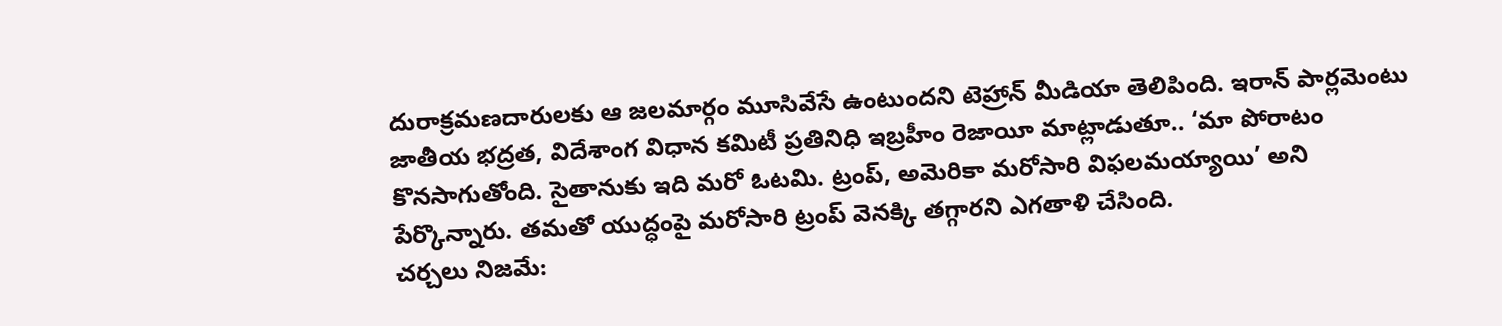దురాక్రమణదారులకు ఆ జలమార్గం మూసివేసే ఉంటుందని టెహ్రాన్ మీడియా తెలిపింది. ఇరాన్ పార్లమెంటు జాతీయ భద్రత, విదేశాంగ విధాన కమిటీ ప్రతినిధి ఇబ్రహీం రెజాయీ మాట్లాడుతూ.. ‘మా పోరాటం కొనసాగుతోంది. సైతానుకు ఇది మరో ఓటమి. ట్రంప్, అమెరికా మరోసారి విఫలమయ్యాయి’ అని పేర్కొన్నారు. తమతో యుద్ధంపై మరోసారి ట్రంప్ వెనక్కి తగ్గారని ఎగతాళి చేసింది.
చర్చలు నిజమే: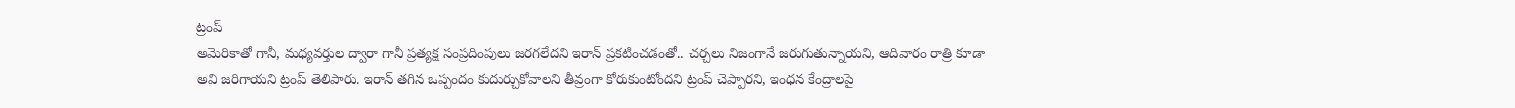ట్రంప్
అమెరికాతో గానీ, మధ్యవర్తుల ద్వారా గానీ ప్రత్యక్ష సంప్రదింపులు జరగలేదని ఇరాన్ ప్రకటించడంతో.. చర్చలు నిజంగానే జరుగుతున్నాయని, ఆదివారం రాత్రి కూడా అవి జరిగాయని ట్రంప్ తెలిపారు. ఇరాన్ తగిన ఒప్పందం కుదుర్చుకోవాలని తీవ్రంగా కోరుకుంటోందని ట్రంప్ చెప్పారని, ఇంధన కేంద్రాలపై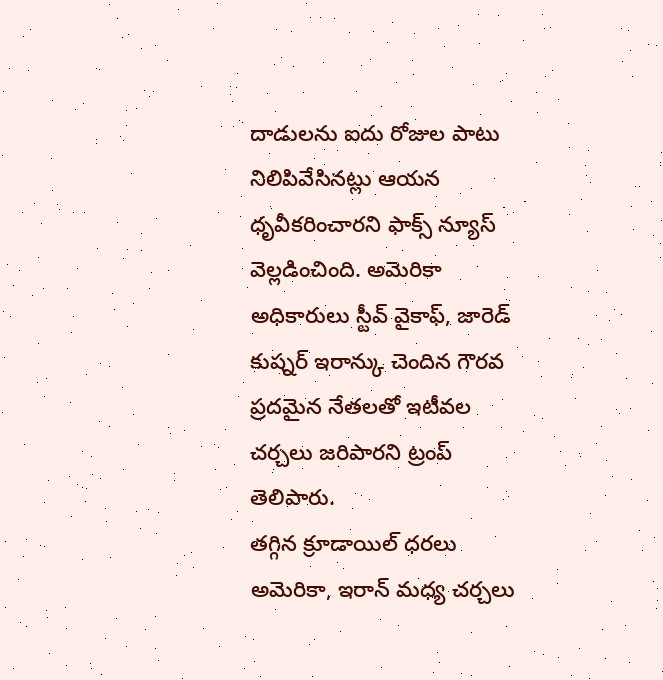దాడులను ఐదు రోజుల పాటు నిలిపివేసినట్లు ఆయన ధృవీకరించారని ఫాక్స్ న్యూస్ వెల్లడించింది. అమెరికా అధికారులు స్టీవ్ వైకాఫ్, జారెడ్ కుష్నర్ ఇరాన్కు చెందిన గౌరవ ప్రదమైన నేతలతో ఇటీవల చర్చలు జరిపారని ట్రంప్ తెలిపారు.
తగ్గిన క్రూడాయిల్ ధరలు
అమెరికా, ఇరాన్ మధ్య చర్చలు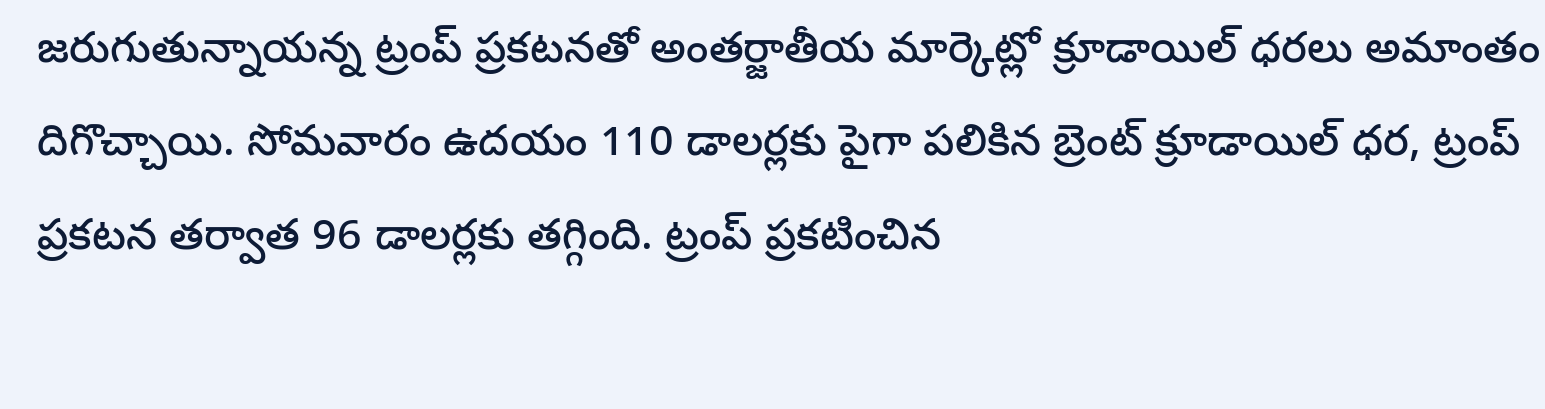జరుగుతున్నాయన్న ట్రంప్ ప్రకటనతో అంతర్జాతీయ మార్కెట్లో క్రూడాయిల్ ధరలు అమాంతం దిగొచ్చాయి. సోమవారం ఉదయం 110 డాలర్లకు పైగా పలికిన బ్రెంట్ క్రూడాయిల్ ధర, ట్రంప్ ప్రకటన తర్వాత 96 డాలర్లకు తగ్గింది. ట్రంప్ ప్రకటించిన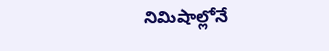నిమిషాల్లోనే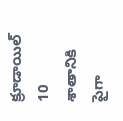క్రూడాయిల్ 10 శాతానికి పైగా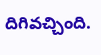దిగివచ్చింది.